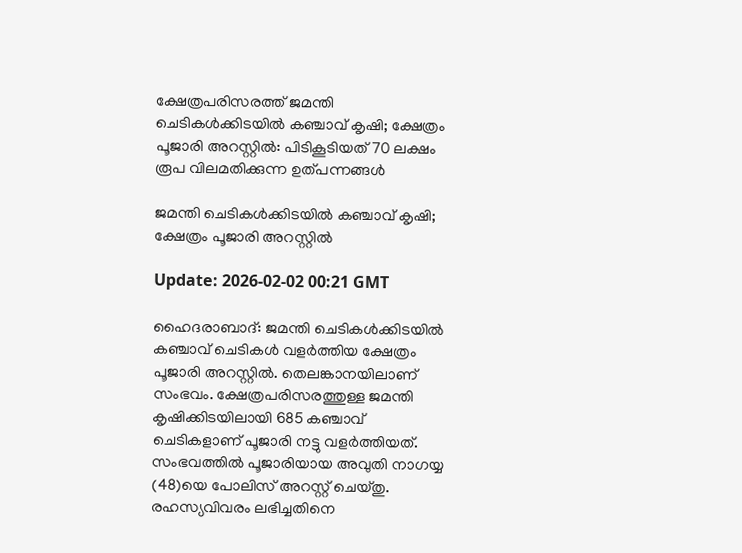ക്ഷേത്രപരിസരത്ത് ജമന്തി ചെടികള്‍ക്കിടയില്‍ കഞ്ചാവ് കൃഷി; ക്ഷേത്രം പൂജാരി അറസ്റ്റില്‍: പിടികൂടിയത് 70 ലക്ഷം രൂപ വിലമതിക്കുന്ന ഉത്പന്നങ്ങള്‍

ജമന്തി ചെടികള്‍ക്കിടയില്‍ കഞ്ചാവ് കൃഷി; ക്ഷേത്രം പൂജാരി അറസ്റ്റില്‍

Update: 2026-02-02 00:21 GMT

ഹൈദരാബാദ്: ജമന്തി ചെടികള്‍ക്കിടയില്‍ കഞ്ചാവ് ചെടികള്‍ വളര്‍ത്തിയ ക്ഷേത്രം പൂജാരി അറസ്റ്റില്‍. തെലങ്കാനയിലാണ് സംഭവം. ക്ഷേത്രപരിസരത്തുള്ള ജമന്തി കൃഷിക്കിടയിലായി 685 കഞ്ചാവ് ചെടികളാണ് പൂജാരി നട്ടു വളര്‍ത്തിയത്. സംഭവത്തില്‍ പൂജാരിയായ അവുതി നാഗയ്യ (48)യെ പോലിസ് അറസ്റ്റ് ചെയ്തു. രഹസ്യവിവരം ലഭിച്ചതിനെ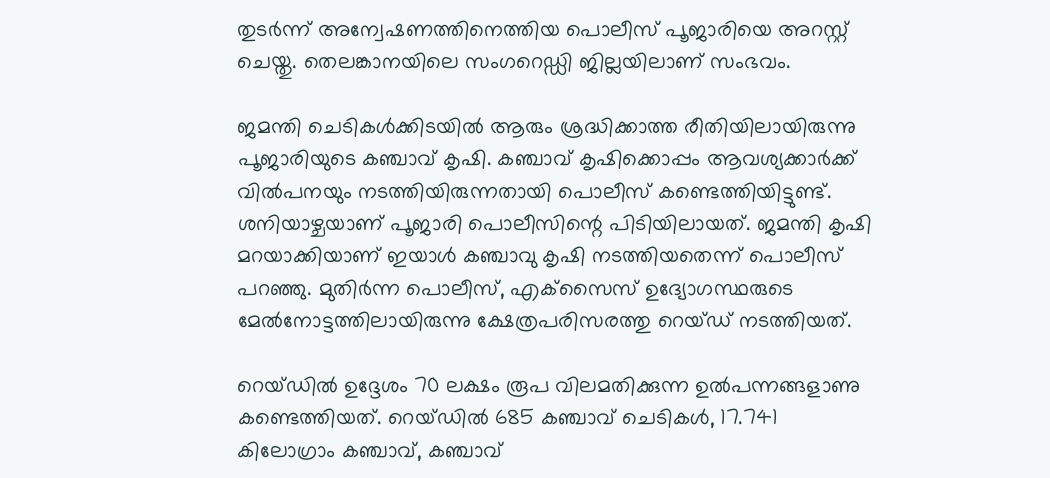തുടര്‍ന്ന് അന്വേഷണത്തിനെത്തിയ പൊലീസ് പൂജാരിയെ അറസ്റ്റ് ചെയ്തു. തെലങ്കാനയിലെ സംഗറെഡ്ഡി ജില്ലയിലാണ് സംഭവം.

ജമന്തി ചെടികള്‍ക്കിടയില്‍ ആരും ശ്രദ്ധിക്കാത്ത രീതിയിലായിരുന്നു പൂജാരിയുടെ കഞ്ചാവ് കൃഷി. കഞ്ചാവ് കൃഷിക്കൊപ്പം ആവശ്യക്കാര്‍ക്ക് വില്‍പനയും നടത്തിയിരുന്നതായി പൊലീസ് കണ്ടെത്തിയിട്ടുണ്ട്. ശനിയാഴ്ചയാണ് പൂജാരി പൊലീസിന്റെ പിടിയിലായത്. ജമന്തി കൃഷി മറയാക്കിയാണ് ഇയാള്‍ കഞ്ചാവു കൃഷി നടത്തിയതെന്ന് പൊലീസ് പറഞ്ഞു. മുതിര്‍ന്ന പൊലീസ്, എക്‌സൈസ് ഉദ്യോഗസ്ഥരുടെ മേല്‍നോട്ടത്തിലായിരുന്നു ക്ഷേത്രപരിസരത്തു റെയ്ഡ് നടത്തിയത്.

റെയ്ഡില്‍ ഉദ്ദേശം 70 ലക്ഷം രൂപ വിലമതിക്കുന്ന ഉല്‍പന്നങ്ങളാണു കണ്ടെത്തിയത്. റെയ്ഡില്‍ 685 കഞ്ചാവ് ചെടികള്‍, 17.741 കിലോഗ്രാം കഞ്ചാവ്, കഞ്ചാവ്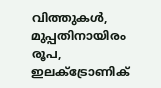വിത്തുകള്‍, മുപ്പതിനായിരം രൂപ, ഇലക്ട്രോണിക്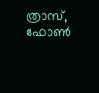ത്രാസ്, ഫോണ്‍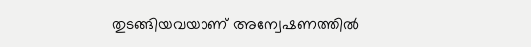തുടങ്ങിയവയാണ് അന്വേഷണത്തില്‍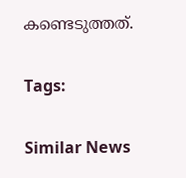കണ്ടെടുത്തത്.

Tags:

Similar News